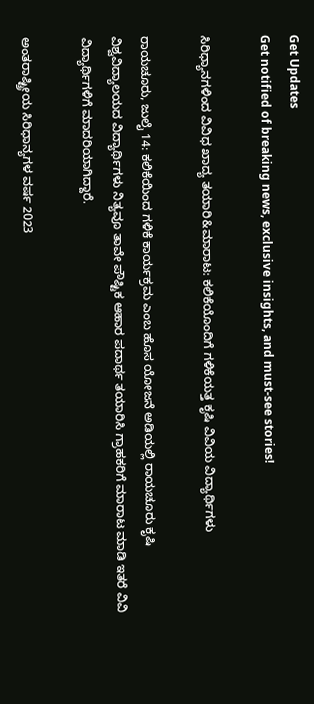Get Updates
Get notified of breaking news, exclusive insights, and must-see stories!

ಸಿರಿಧ್ಯಾನಗಳಿಂದ ವಿವಿಧ ಖಾದ್ಯ ತಯಾರಿ&ಮಾರಾಟ: ಕಲಿಕೆಯೊಂದಿಗೆ ಗಳಿಕೆಯತ್ತ ಕೃಷಿ ವಿವಿಯ ವಿದ್ಯಾರ್ಥಿಗಳು

ರಾಯಚೂರು, ಜುಲೈ 14: ಕಲಿಕೆಯಿಂದ ಗಳಿಕೆ ಕಾರ್ಯಕ್ರಮ ಎಂಬ ಹೊಸ ಯೋಜನೆ ಅಡಿಯಲ್ಲಿ ರಾಯಚೂರು ಕೃಷಿ ವಿಶ್ವವಿದ್ಯಾಲಯದ ವಿದ್ಯಾರ್ಥಿಗಳು ನಿತ್ಯವೂ ತಾವೇ ಪೌಷ್ಟಿಕ ಆಹಾರ ಪದಾರ್ಥ ತಯಾರಿಸಿ ಗ್ರಾಹಕರಿಗೆ ಮಾರಾಟ ಮಾಡಿ ಇತರೆ ವಿವಿ ವಿದ್ಯಾರ್ಥಿಗಳಿಗೆ ಮಾದರಿಯಾಗಿದ್ದಾರೆ.

ಅಂತರಾಷ್ಟ್ರೀಯ ಸಿರಿಧಾನ್ಯಗಳ ವರ್ಷ 2023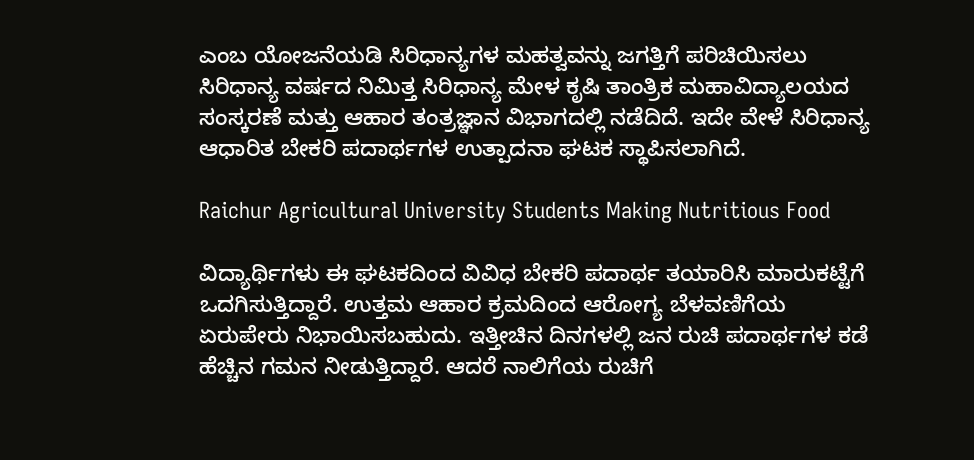ಎಂಬ ಯೋಜನೆಯಡಿ ಸಿರಿಧಾನ್ಯಗಳ ಮಹತ್ವವನ್ನು ಜಗತ್ತಿಗೆ ಪರಿಚಿಯಿಸಲು ಸಿರಿಧಾನ್ಯ ವರ್ಷದ ನಿಮಿತ್ತ ಸಿರಿಧಾನ್ಯ ಮೇಳ ಕೃಷಿ ತಾಂತ್ರಿಕ ಮಹಾವಿದ್ಯಾಲಯದ ಸಂಸ್ಕರಣೆ ಮತ್ತು ಆಹಾರ ತಂತ್ರಜ್ಞಾನ ವಿಭಾಗದಲ್ಲಿ ನಡೆದಿದೆ. ಇದೇ ವೇಳೆ ಸಿರಿಧಾನ್ಯ ಆಧಾರಿತ ಬೇಕರಿ ಪದಾರ್ಥಗಳ ಉತ್ಪಾದನಾ ಘಟಕ ಸ್ಥಾಪಿಸಲಾಗಿದೆ.

Raichur Agricultural University Students Making Nutritious Food

ವಿದ್ಯಾರ್ಥಿಗಳು ಈ ಘಟಕದಿಂದ ವಿವಿಧ ಬೇಕರಿ ಪದಾರ್ಥ ತಯಾರಿಸಿ ಮಾರುಕಟ್ಟೆಗೆ ಒದಗಿಸುತ್ತಿದ್ದಾರೆ. ಉತ್ತಮ ಆಹಾರ ಕ್ರಮದಿಂದ ಆರೋಗ್ಯ ಬೆಳವಣಿಗೆಯ ಏರುಪೇರು ನಿಭಾಯಿಸಬಹುದು. ಇತ್ತೀಚಿನ ದಿನಗಳಲ್ಲಿ ಜನ ರುಚಿ ಪದಾರ್ಥಗಳ ಕಡೆ ಹೆಚ್ಚಿನ ಗಮನ ನೀಡುತ್ತಿದ್ದಾರೆ. ಆದರೆ ನಾಲಿಗೆಯ ರುಚಿಗೆ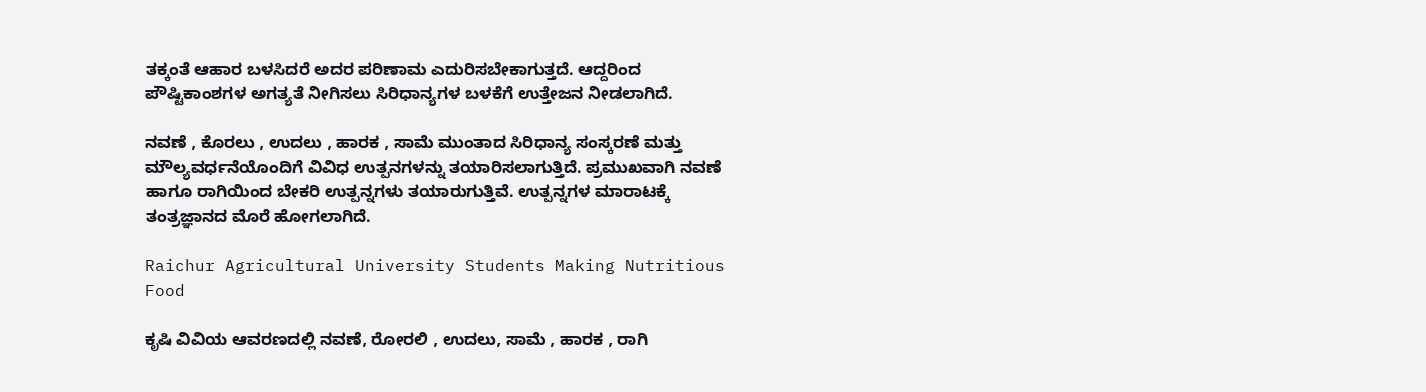ತಕ್ಕಂತೆ ಆಹಾರ ಬಳಸಿದರೆ ಅದರ ಪರಿಣಾಮ ಎದುರಿಸಬೇಕಾಗುತ್ತದೆ. ಆದ್ದರಿಂದ ಪೌಷ್ಟಿಕಾಂಶಗಳ ಅಗತ್ಯತೆ ನೀಗಿಸಲು ಸಿರಿಧಾನ್ಯಗಳ ಬಳಕೆಗೆ ಉತ್ತೇಜನ ನೀಡಲಾಗಿದೆ.

ನವಣೆ , ಕೊರಲು , ಉದಲು , ಹಾರಕ , ಸಾಮೆ ಮುಂತಾದ ಸಿರಿಧಾನ್ಯ ಸಂಸ್ಕರಣೆ ಮತ್ತು ಮೌಲ್ಯವರ್ಧನೆಯೊಂದಿಗೆ ವಿವಿಧ ಉತ್ಪನಗಳನ್ನು ತಯಾರಿಸಲಾಗುತ್ತಿದೆ. ಪ್ರಮುಖವಾಗಿ ನವಣೆ ಹಾಗೂ ರಾಗಿಯಿಂದ ಬೇಕರಿ ಉತ್ಪನ್ನಗಳು ತಯಾರುಗುತ್ತಿವೆ. ಉತ್ಪನ್ನಗಳ ಮಾರಾಟಕ್ಕೆ ತಂತ್ರಜ್ಞಾನದ ಮೊರೆ ಹೋಗಲಾಗಿದೆ.

Raichur Agricultural University Students Making Nutritious Food

ಕೃಷಿ ವಿವಿಯ ಆವರಣದಲ್ಲಿ ನವಣೆ, ರೋರಲಿ , ಉದಲು, ಸಾಮೆ , ಹಾರಕ , ರಾಗಿ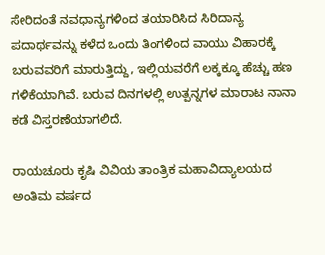ಸೇರಿದಂತೆ ನವಧಾನ್ಯಗಳಿಂದ ತಯಾರಿಸಿದ ಸಿರಿದಾನ್ಯ ಪದಾರ್ಥವನ್ನು ಕಳೆದ ಒಂದು ತಿಂಗಳಿಂದ ವಾಯು ವಿಹಾರಕ್ಕೆ ಬರುವವರಿಗೆ ಮಾರುತ್ತಿದ್ದು, ಇಲ್ಲಿಯವರೆಗೆ ಲಕ್ಕಕ್ಕೂ ಹೆಚ್ಚು ಹಣ ಗಳಿಕೆಯಾಗಿವೆ. ಬರುವ ದಿನಗಳಲ್ಲಿ ಉತ್ಪನ್ನಗಳ ಮಾರಾಟ ನಾನಾ ಕಡೆ ವಿಸ್ತರಣೆಯಾಗಲಿದೆ.

ರಾಯಚೂರು ಕೃಷಿ ವಿವಿಯ ತಾಂತ್ರಿಕ ಮಹಾವಿದ್ಯಾಲಯದ ಅಂತಿಮ ವರ್ಷದ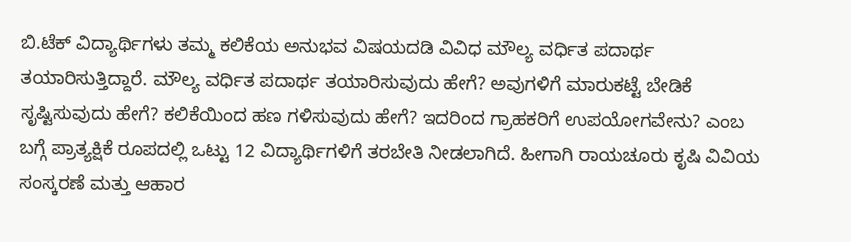ಬಿ.ಟೆಕ್ ವಿದ್ಯಾರ್ಥಿಗಳು ತಮ್ಮ ಕಲಿಕೆಯ ಅನುಭವ ವಿಷಯದಡಿ ವಿವಿಧ ಮೌಲ್ಯ ವರ್ಧಿತ ಪದಾರ್ಥ ತಯಾರಿಸುತ್ತಿದ್ದಾರೆ. ಮೌಲ್ಯ ವರ್ಧಿತ ಪದಾರ್ಥ ತಯಾರಿಸುವುದು ಹೇಗೆ? ಅವುಗಳಿಗೆ ಮಾರುಕಟ್ಟೆ ಬೇಡಿಕೆ ಸೃಷ್ಟಿಸುವುದು ಹೇಗೆ? ಕಲಿಕೆಯಿಂದ ಹಣ ಗಳಿಸುವುದು ಹೇಗೆ? ಇದರಿಂದ ಗ್ರಾಹಕರಿಗೆ ಉಪಯೋಗವೇನು? ಎಂಬ ಬಗ್ಗೆ ಪ್ರಾತ್ಯಕ್ಷಿಕೆ ರೂಪದಲ್ಲಿ ಒಟ್ಟು 12 ವಿದ್ಯಾರ್ಥಿಗಳಿಗೆ ತರಬೇತಿ ನೀಡಲಾಗಿದೆ. ಹೀಗಾಗಿ ರಾಯಚೂರು ಕೃಷಿ ವಿವಿಯ ಸಂಸ್ಕರಣೆ ಮತ್ತು ಆಹಾರ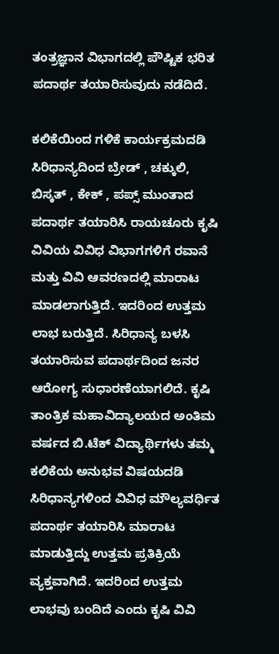ತಂತ್ರಜ್ಞಾನ ವಿಭಾಗದಲ್ಲಿ ಪೌಷ್ಟಿಕ ಭರಿತ ಪದಾರ್ಥ ತಯಾರಿಸುವುದು ನಡೆದಿದೆ.

ಕಲಿಕೆಯಿಂದ ಗಳಿಕೆ ಕಾರ್ಯಕ್ರಮದಡಿ ಸಿರಿಧಾನ್ಯದಿಂದ ಬ್ರೇಡ್ , ಚಕ್ಕುಲಿ, ಬಿಸ್ಕತ್ , ಕೇಕ್ , ಪಪ್ಸ್ ಮುಂತಾದ ಪದಾರ್ಥ ತಯಾರಿಸಿ ರಾಯಚೂರು ಕೃಷಿ ವಿವಿಯ ವಿವಿಧ ವಿಭಾಗಗಳಿಗೆ ರವಾನೆ ಮತ್ತು ವಿವಿ ಆವರಣದಲ್ಲಿ ಮಾರಾಟ ಮಾಡಲಾಗುತ್ತಿದೆ. ಇದರಿಂದ ಉತ್ತಮ ಲಾಭ ಬರುತ್ತಿದೆ. ಸಿರಿಧಾನ್ಯ ಬಳಸಿ ತಯಾರಿಸುವ ಪದಾರ್ಥದಿಂದ ಜನರ ಆರೋಗ್ಯ ಸುಧಾರಣೆಯಾಗಲಿದೆ. ಕೃಷಿ ತಾಂತ್ರಿಕ ಮಹಾವಿದ್ಯಾಲಯದ ಅಂತಿಮ ವರ್ಷದ ಬಿ.ಟೆಕ್ ವಿದ್ಯಾರ್ಥಿಗಳು ತಮ್ಮ ಕಲಿಕೆಯ ಅನುಭವ ವಿಷಯದಡಿ ಸಿರಿಧಾನ್ಯಗಳಿಂದ ವಿವಿಧ ಮೌಲ್ಯವರ್ಧಿತ ಪದಾರ್ಥ ತಯಾರಿಸಿ ಮಾರಾಟ ಮಾಡುತ್ತಿದ್ದು ಉತ್ತಮ ಪ್ರತಿಕ್ರಿಯೆ ವ್ಯಕ್ತವಾಗಿದೆ. ಇದರಿಂದ ಉತ್ತಮ ಲಾಭವು ಬಂದಿದೆ ಎಂದು ಕೃಷಿ ವಿವಿ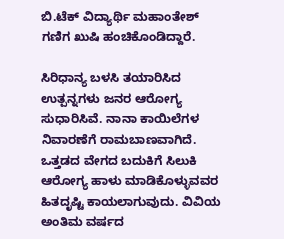ಬಿ.ಟೆಕ್ ವಿದ್ಯಾರ್ಥಿ ಮಹಾಂತೇಶ್‌ ಗಣಿಗ ಖುಷಿ ಹಂಚಿಕೊಂಡಿದ್ದಾರೆ.

ಸಿರಿಧಾನ್ಯ ಬಳಸಿ ತಯಾರಿಸಿದ ಉತ್ಪನ್ನಗಳು ಜನರ ಆರೋಗ್ಯ ಸುಧಾರಿಸಿವೆ. ನಾನಾ ಕಾಯಿಲೆಗಳ ನಿವಾರಣೆಗೆ ರಾಮಬಾಣವಾಗಿದೆ. ಒತ್ತಡದ ವೇಗದ ಬದುಕಿಗೆ ಸಿಲುಕಿ ಆರೋಗ್ಯ ಹಾಳು ಮಾಡಿಕೊಳ್ಳುವವರ ಹಿತದೃಷ್ಟಿ ಕಾಯಲಾಗುವುದು. ವಿವಿಯ ಅಂತಿಮ ವರ್ಷದ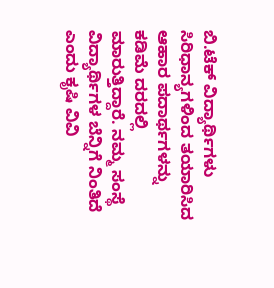ಬಿ.ಟೆಕ್ ವಿದ್ಯಾರ್ಥಿಗಳು ಸಿರಿಧಾನ್ಯಗಳಿಂದ ತಯಾರಿಸಿದ ಆಹಾರ ಪದಾರ್ಥಗಳನ್ನು ಕಡಿಮೆ ದರದಲ್ಲಿ ಮಾರುತ್ತಿದ್ದಾರೆ. ನಮ್ಮ ಸಂಸ್ಥೆ ವಿದ್ಯಾರ್ಥಿಗಳ ಬೆನ್ನಿಗೆ ನಿಂತಿದೆ ಎಂದು ಕೃಷಿ ವಿವಿ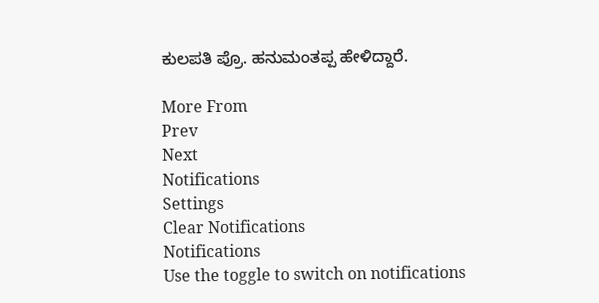ಕುಲಪತಿ ಪ್ರೊ. ಹನುಮಂತಪ್ಪ ಹೇಳಿದ್ದಾರೆ.

More From
Prev
Next
Notifications
Settings
Clear Notifications
Notifications
Use the toggle to switch on notifications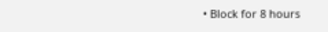• Block for 8 hours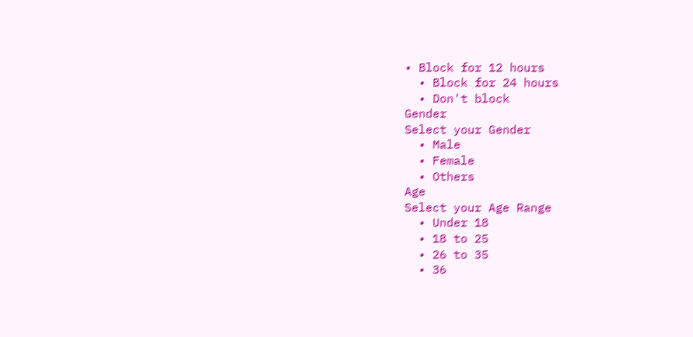• Block for 12 hours
  • Block for 24 hours
  • Don't block
Gender
Select your Gender
  • Male
  • Female
  • Others
Age
Select your Age Range
  • Under 18
  • 18 to 25
  • 26 to 35
  • 36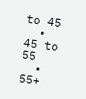to 45
  • 45 to 55
  • 55+